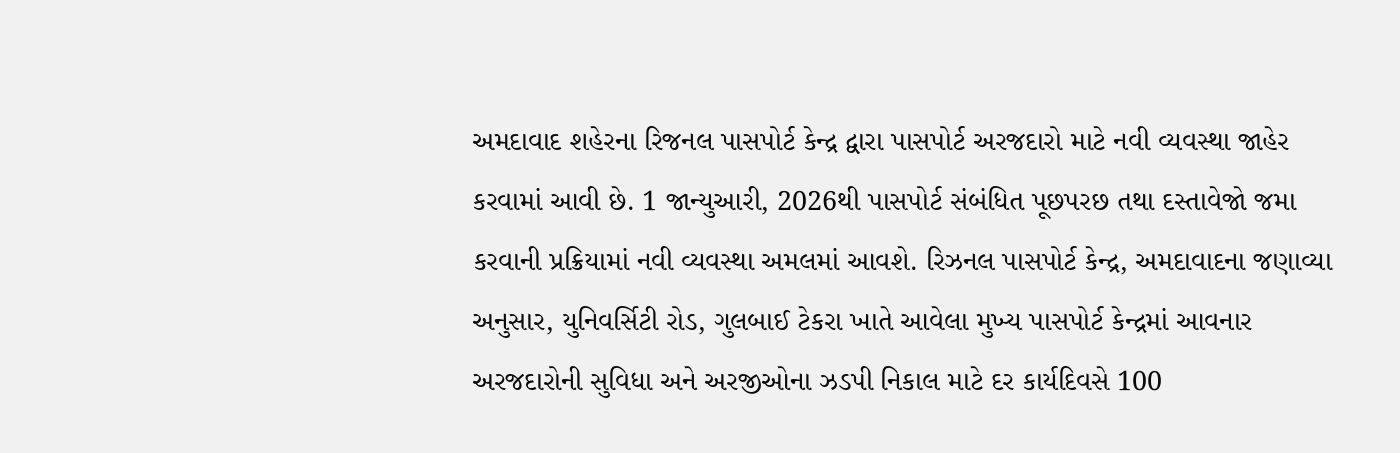અમદાવાદ શહેરના રિજનલ પાસપોર્ટ કેન્દ્ર દ્વારા પાસપોર્ટ અરજદારો માટે નવી વ્યવસ્થા જાહેર કરવામાં આવી છે. 1 જાન્યુઆરી, 2026થી પાસપોર્ટ સંબંધિત પૂછપરછ તથા દસ્તાવેજો જમા કરવાની પ્રક્રિયામાં નવી વ્યવસ્થા અમલમાં આવશે. રિઝનલ પાસપોર્ટ કેન્દ્ર, અમદાવાદના જણાવ્યા અનુસાર, યુનિવર્સિટી રોડ, ગુલબાઈ ટેકરા ખાતે આવેલા મુખ્ય પાસપોર્ટ કેન્દ્રમાં આવનાર અરજદારોની સુવિધા અને અરજીઓના ઝડપી નિકાલ માટે દર કાર્યદિવસે 100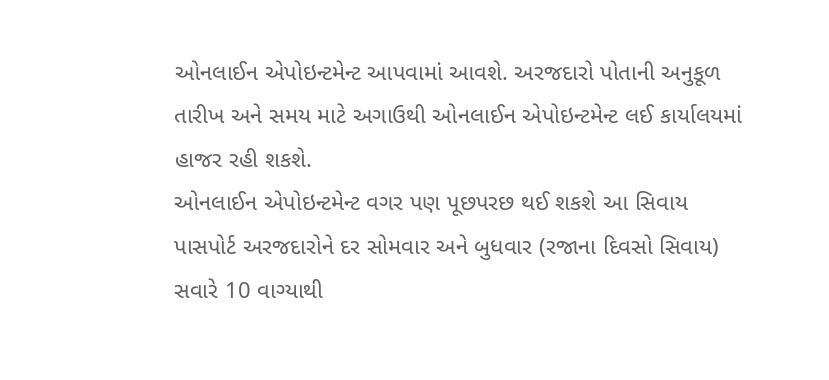ઓનલાઈન એપોઇન્ટમેન્ટ આપવામાં આવશે. અરજદારો પોતાની અનુકૂળ તારીખ અને સમય માટે અગાઉથી ઓનલાઈન એપોઇન્ટમેન્ટ લઈ કાર્યાલયમાં હાજર રહી શકશે.
ઓનલાઈન એપોઇન્ટમેન્ટ વગર પણ પૂછપરછ થઈ શકશે આ સિવાય પાસપોર્ટ અરજદારોને દર સોમવાર અને બુધવાર (રજાના દિવસો સિવાય) સવારે 10 વાગ્યાથી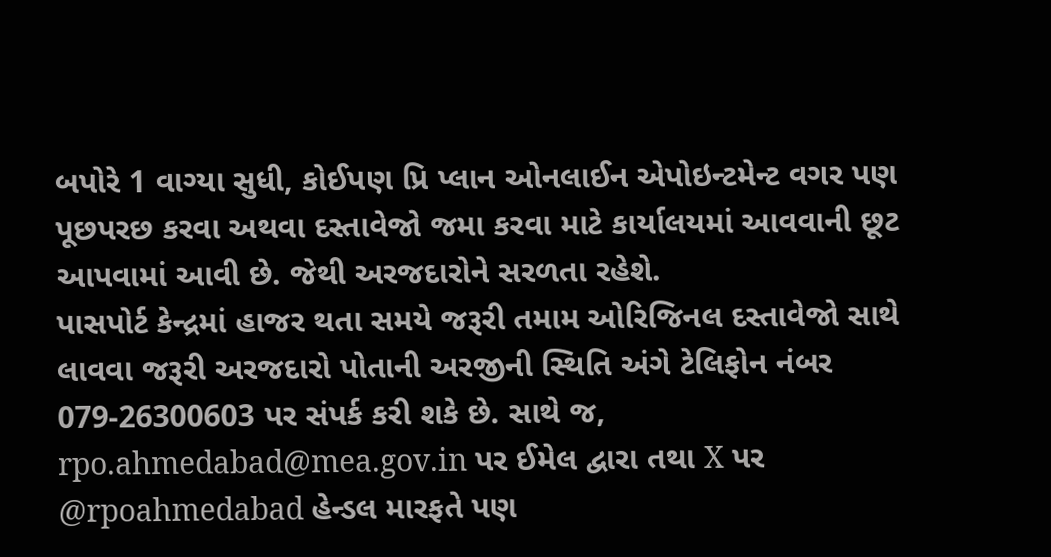બપોરે 1 વાગ્યા સુધી, કોઈપણ પ્રિ પ્લાન ઓનલાઈન એપોઇન્ટમેન્ટ વગર પણ પૂછપરછ કરવા અથવા દસ્તાવેજો જમા કરવા માટે કાર્યાલયમાં આવવાની છૂટ આપવામાં આવી છે. જેથી અરજદારોને સરળતા રહેશે.
પાસપોર્ટ કેન્દ્રમાં હાજર થતા સમયે જરૂરી તમામ ઓરિજિનલ દસ્તાવેજો સાથે લાવવા જરૂરી અરજદારો પોતાની અરજીની સ્થિતિ અંગે ટેલિફોન નંબર 079-26300603 પર સંપર્ક કરી શકે છે. સાથે જ, rpo.ahmedabad@mea.gov.in પર ઈમેલ દ્વારા તથા X પર @rpoahmedabad હેન્ડલ મારફતે પણ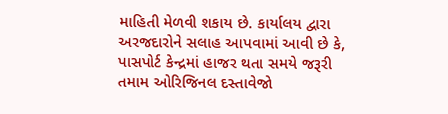માહિતી મેળવી શકાય છે. કાર્યાલય દ્વારા અરજદારોને સલાહ આપવામાં આવી છે કે, પાસપોર્ટ કેન્દ્રમાં હાજર થતા સમયે જરૂરી તમામ ઓરિજિનલ દસ્તાવેજો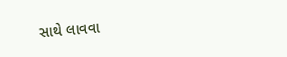સાથે લાવવા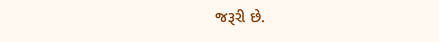જરૂરી છે.